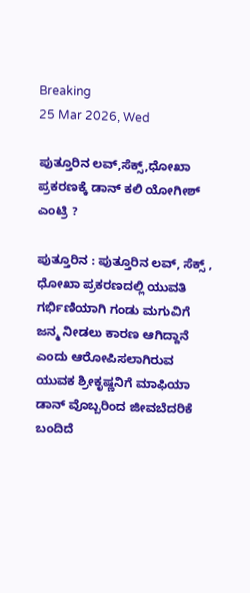Breaking
25 Mar 2026, Wed

ಪುತ್ತೂರಿನ ಲವ್,ಸೆಕ್ಸ್,ಧೋಖಾ ಪ್ರಕರಣಕ್ಕೆ ಡಾನ್ ಕಲಿ ಯೋಗೀಶ್ ಎಂಟ್ರಿ ?

ಪುತ್ತೂರಿನ : ಪುತ್ತೂರಿನ ಲವ್, ಸೆಕ್ಸ್ , ಧೋಖಾ ಪ್ರಕರಣದಲ್ಲಿ ಯುವತಿ ಗರ್ಭಿಣಿಯಾಗಿ ಗಂಡು ಮಗುವಿಗೆ ಜನ್ಮ ನೀಡಲು ಕಾರಣ ಆಗಿದ್ದಾನೆ ಎಂದು ಆರೋಪಿಸಲಾಗಿರುವ ಯುವಕ ಶ್ರೀಕೃಷ್ಣನಿಗೆ ಮಾಫಿಯಾ ಡಾನ್ ವೊಬ್ಬರಿಂದ ಜೀವಬೆದರಿಕೆ ಬಂದಿದೆ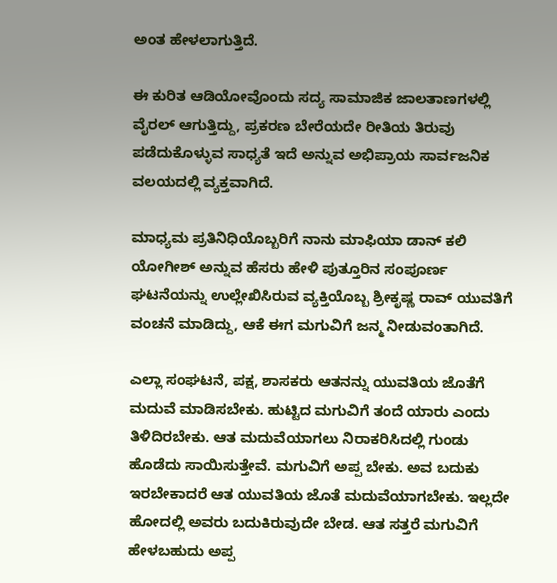ಅಂತ ಹೇಳಲಾಗುತ್ತಿದೆ.

ಈ ಕುರಿತ ಆಡಿಯೋವೊಂದು ಸದ್ಯ ಸಾಮಾಜಿಕ ಜಾಲತಾಣಗಳಲ್ಲಿ ವೈರಲ್ ಆಗುತ್ತಿದ್ದು, ಪ್ರಕರಣ ಬೇರೆಯದೇ ರೀತಿಯ ತಿರುವು ಪಡೆದುಕೊಳ್ಳುವ ಸಾಧ್ಯತೆ ಇದೆ ಅನ್ನುವ ಅಭಿಪ್ರಾಯ ಸಾರ್ವಜನಿಕ ವಲಯದಲ್ಲಿ ವ್ಯಕ್ತವಾಗಿದೆ.

ಮಾಧ್ಯಮ ಪ್ರತಿನಿಧಿಯೊಬ್ಬರಿಗೆ ನಾನು ಮಾಫಿಯಾ ಡಾನ್ ಕಲಿ ಯೋಗೀಶ್ ಅನ್ನುವ ಹೆಸರು ಹೇಳಿ ಪುತ್ತೂರಿನ ಸಂಪೂರ್ಣ ಘಟನೆಯನ್ನು ಉಲ್ಲೇಖಿಸಿರುವ ವ್ಯಕ್ತಿಯೊಬ್ಬ ಶ್ರೀಕೃಷ್ಣ ರಾವ್ ಯುವತಿಗೆ ವಂಚನೆ ಮಾಡಿದ್ದು, ಆಕೆ ಈಗ ಮಗುವಿಗೆ ಜನ್ಮ ನೀಡುವಂತಾಗಿದೆ.

ಎಲ್ಲಾ ಸಂಘಟನೆ, ಪಕ್ಷ, ಶಾಸಕರು ಆತನನ್ನು ಯುವತಿಯ ಜೊತೆಗೆ ಮದುವೆ ಮಾಡಿಸಬೇಕು. ಹುಟ್ಟಿದ ಮಗುವಿಗೆ ತಂದೆ ಯಾರು ಎಂದು ತಿಳಿದಿರಬೇಕು. ಆತ ಮದುವೆಯಾಗಲು ನಿರಾಕರಿಸಿದಲ್ಲಿ ಗುಂಡು ಹೊಡೆದು ಸಾಯಿಸುತ್ತೇವೆ. ಮಗುವಿಗೆ ಅಪ್ಪ ಬೇಕು. ಅವ ಬದುಕು ಇರಬೇಕಾದರೆ ಆತ ಯುವತಿಯ ಜೊತೆ ಮದುವೆಯಾಗಬೇಕು. ಇಲ್ಲದೇ ಹೋದಲ್ಲಿ ಅವರು ಬದುಕಿರುವುದೇ ಬೇಡ. ಆತ ಸತ್ತರೆ ಮಗುವಿಗೆ ಹೇಳಬಹುದು ಅಪ್ಪ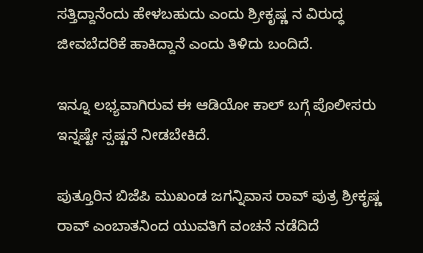ಸತ್ತಿದ್ದಾನೆಂದು ಹೇಳಬಹುದು ಎಂದು ಶ್ರೀಕೃಷ್ಣ ನ ವಿರುದ್ಧ ಜೀವಬೆದರಿಕೆ ಹಾಕಿದ್ದಾನೆ ಎಂದು ತಿಳಿದು ಬಂದಿದೆ.

ಇನ್ನೂ ಲಭ್ಯವಾಗಿರುವ ಈ ಆಡಿಯೋ ಕಾಲ್ ಬಗ್ಗೆ ಪೊಲೀಸರು ಇನ್ನಷ್ಟೇ ಸ್ಪಷ್ಣನೆ ನೀಡಬೇಕಿದೆ.

ಪುತ್ತೂರಿನ ಬಿಜೆಪಿ ಮುಖಂಡ ಜಗನ್ನಿವಾಸ ರಾವ್ ಪುತ್ರ ಶ್ರೀಕೃಷ್ಣ ರಾವ್ ಎಂಬಾತನಿಂದ ಯುವತಿಗೆ ವಂಚನೆ ನಡೆದಿದೆ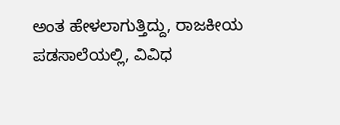ಅಂತ ಹೇಳಲಾಗುತ್ತಿದ್ದು, ರಾಜಕೀಯ ಪಡಸಾಲೆಯಲ್ಲಿ, ವಿವಿಧ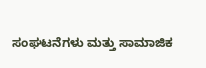ಸಂಘಟನೆಗಳು ಮತ್ತು ಸಾಮಾಜಿಕ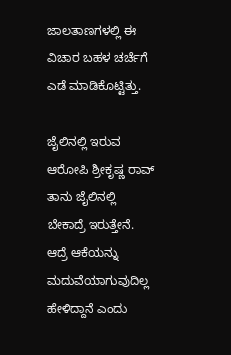ಜಾಲತಾಣಗಳಲ್ಲಿ ಈ ವಿಚಾರ ಬಹಳ ಚರ್ಚೆಗೆ ಎಡೆ ಮಾಡಿಕೊಟ್ಟಿತ್ತು.

ಜೈಲಿನಲ್ಲಿ ಇರುವ ಆರೋಪಿ ಶ್ರೀಕೃಷ್ಣ ರಾವ್ ತಾನು ಜೈಲಿನಲ್ಲಿ ಬೇಕಾದ್ರೆ ಇರುತ್ತೇನೆ. ಆದ್ರೆ ಆಕೆಯನ್ನು ಮದುವೆಯಾಗುವುದಿಲ್ಲ ಹೇಳಿದ್ದಾನೆ ಎಂದು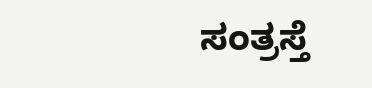ಸಂತ್ರಸ್ತೆ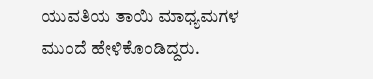ಯುವತಿಯ ತಾಯಿ ಮಾಧ್ಯಮಗಳ ಮುಂದೆ ಹೇಳಿಕೊಂಡಿದ್ದರು.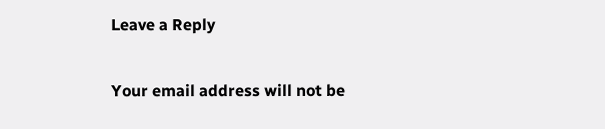Leave a Reply

Your email address will not be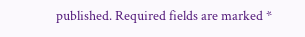published. Required fields are marked *